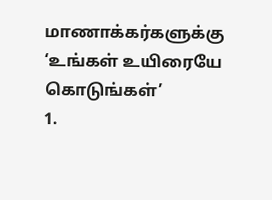மாணாக்கர்களுக்கு ‘உங்கள் உயிரையே கொடுங்கள்’
1.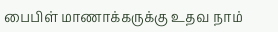பைபிள் மாணாக்கருக்கு உதவ நாம்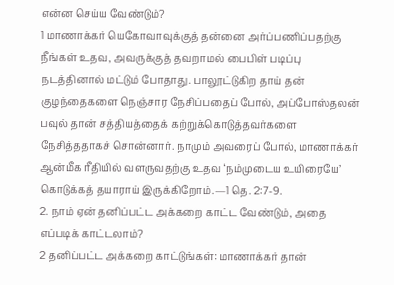என்ன செய்ய வேண்டும்?
1 மாணாக்கர் யெகோவாவுக்குத் தன்னை அர்ப்பணிப்பதற்கு நீங்கள் உதவ, அவருக்குத் தவறாமல் பைபிள் படிப்பு நடத்தினால் மட்டும் போதாது. பாலூட்டுகிற தாய் தன் குழந்தைகளை நெஞ்சார நேசிப்பதைப் போல், அப்போஸ்தலன் பவுல் தான் சத்தியத்தைக் கற்றுக்கொடுத்தவர்களை நேசித்ததாகச் சொன்னார். நாமும் அவரைப் போல், மாணாக்கர் ஆன்மீக ரீதியில் வளருவதற்கு உதவ ‘நம்முடைய உயிரையே’ கொடுக்கத் தயாராய் இருக்கிறோம்.—1 தெ. 2:7-9.
2. நாம் ஏன் தனிப்பட்ட அக்கறை காட்ட வேண்டும், அதை எப்படிக் காட்டலாம்?
2 தனிப்பட்ட அக்கறை காட்டுங்கள்: மாணாக்கர் தான்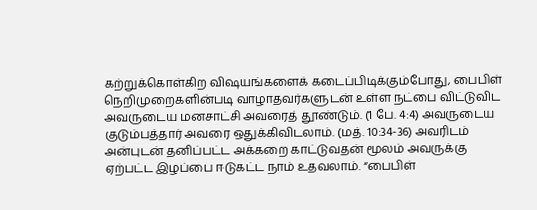கற்றுக்கொள்கிற விஷயங்களைக் கடைப்பிடிக்கும்போது, பைபிள் நெறிமுறைகளின்படி வாழாதவர்களுடன் உள்ள நட்பை விட்டுவிட அவருடைய மனசாட்சி அவரைத் தூண்டும். (1 பே. 4:4) அவருடைய குடும்பத்தார் அவரை ஒதுக்கிவிடலாம். (மத். 10:34-36) அவரிடம் அன்புடன் தனிப்பட்ட அக்கறை காட்டுவதன் மூலம் அவருக்கு ஏற்பட்ட இழப்பை ஈடுகட்ட நாம் உதவலாம். “பைபிள்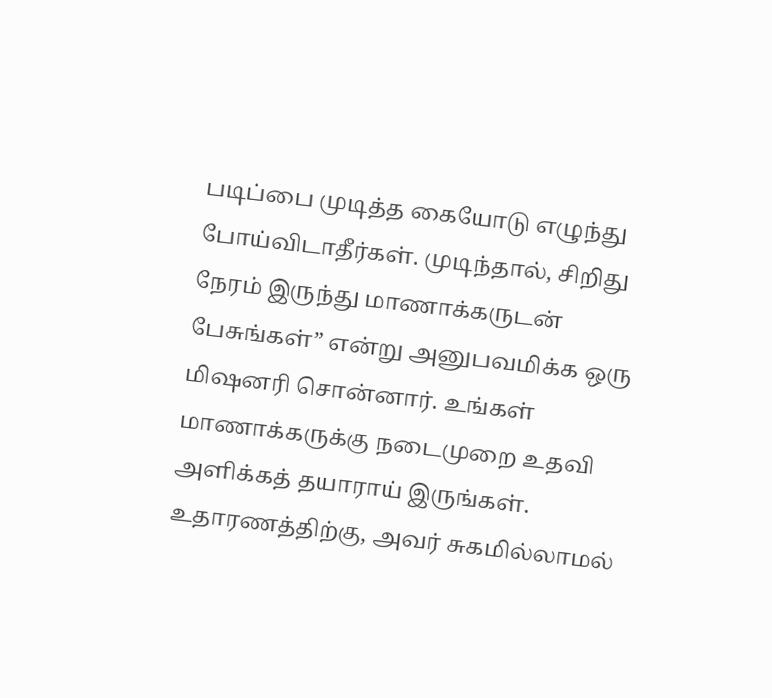படிப்பை முடித்த கையோடு எழுந்து போய்விடாதீர்கள். முடிந்தால், சிறிது நேரம் இருந்து மாணாக்கருடன் பேசுங்கள்” என்று அனுபவமிக்க ஒரு மிஷனரி சொன்னார். உங்கள் மாணாக்கருக்கு நடைமுறை உதவி அளிக்கத் தயாராய் இருங்கள். உதாரணத்திற்கு, அவர் சுகமில்லாமல்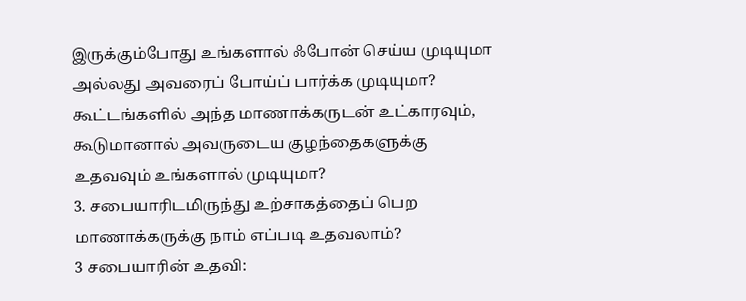இருக்கும்போது உங்களால் ஃபோன் செய்ய முடியுமா அல்லது அவரைப் போய்ப் பார்க்க முடியுமா? கூட்டங்களில் அந்த மாணாக்கருடன் உட்காரவும், கூடுமானால் அவருடைய குழந்தைகளுக்கு உதவவும் உங்களால் முடியுமா?
3. சபையாரிடமிருந்து உற்சாகத்தைப் பெற மாணாக்கருக்கு நாம் எப்படி உதவலாம்?
3 சபையாரின் உதவி: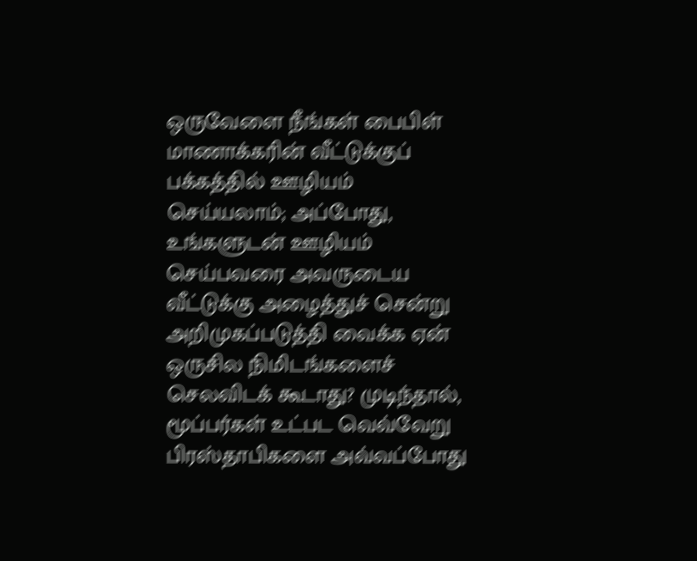ஒருவேளை நீங்கள் பைபிள் மாணாக்கரின் வீட்டுக்குப் பக்கத்தில் ஊழியம் செய்யலாம்; அப்போது, உங்களுடன் ஊழியம் செய்பவரை அவருடைய வீட்டுக்கு அழைத்துச் சென்று அறிமுகப்படுத்தி வைக்க ஏன் ஒருசில நிமிடங்களைச் செலவிடக் கூடாது? முடிந்தால், மூப்பர்கள் உட்பட வெவ்வேறு பிரஸ்தாபிகளை அவ்வப்போது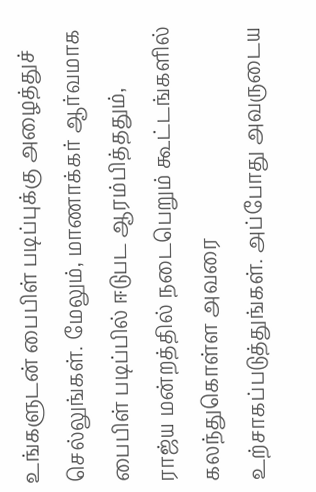உங்களுடன் பைபிள் படிப்புக்கு அழைத்துச் செல்லுங்கள். மேலும், மாணாக்கர் ஆர்வமாக பைபிள் படிப்பில் ஈடுபட ஆரம்பித்ததும், ராஜ்ய மன்றத்தில் நடைபெறும் கூட்டங்களில் கலந்துகொள்ள அவரை உற்சாகப்படுத்துங்கள். அப்போது அவருடைய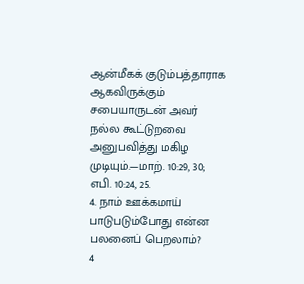ஆன்மீகக் குடும்பத்தாராக ஆகவிருக்கும் சபையாருடன் அவர் நல்ல கூட்டுறவை அனுபவித்து மகிழ முடியும்.—மாற். 10:29, 30; எபி. 10:24, 25.
4. நாம் ஊக்கமாய் பாடுபடும்போது என்ன பலனைப் பெறலாம்?
4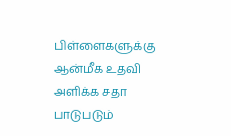பிள்ளைகளுக்கு ஆன்மீக உதவி அளிக்க சதா பாடுபடும்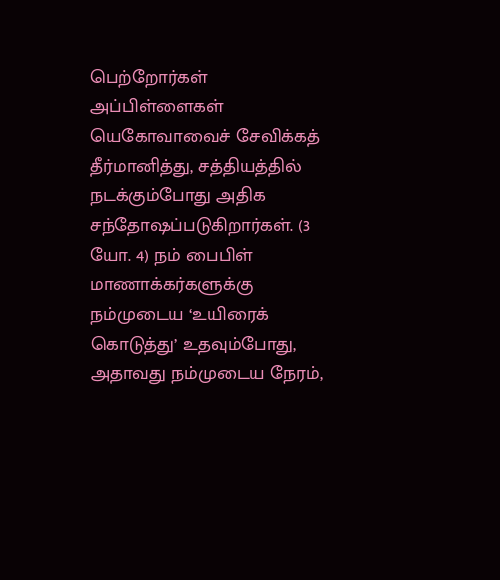பெற்றோர்கள் அப்பிள்ளைகள் யெகோவாவைச் சேவிக்கத் தீர்மானித்து, சத்தியத்தில் நடக்கும்போது அதிக சந்தோஷப்படுகிறார்கள். (3 யோ. 4) நம் பைபிள் மாணாக்கர்களுக்கு நம்முடைய ‘உயிரைக் கொடுத்து’ உதவும்போது, அதாவது நம்முடைய நேரம்,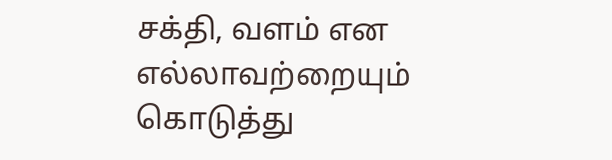சக்தி, வளம் என எல்லாவற்றையும் கொடுத்து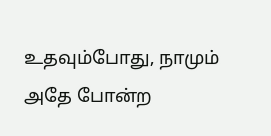உதவும்போது, நாமும் அதே போன்ற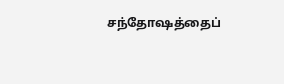சந்தோஷத்தைப்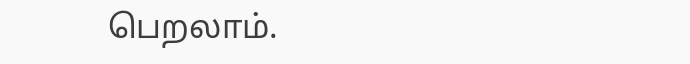பெறலாம்.